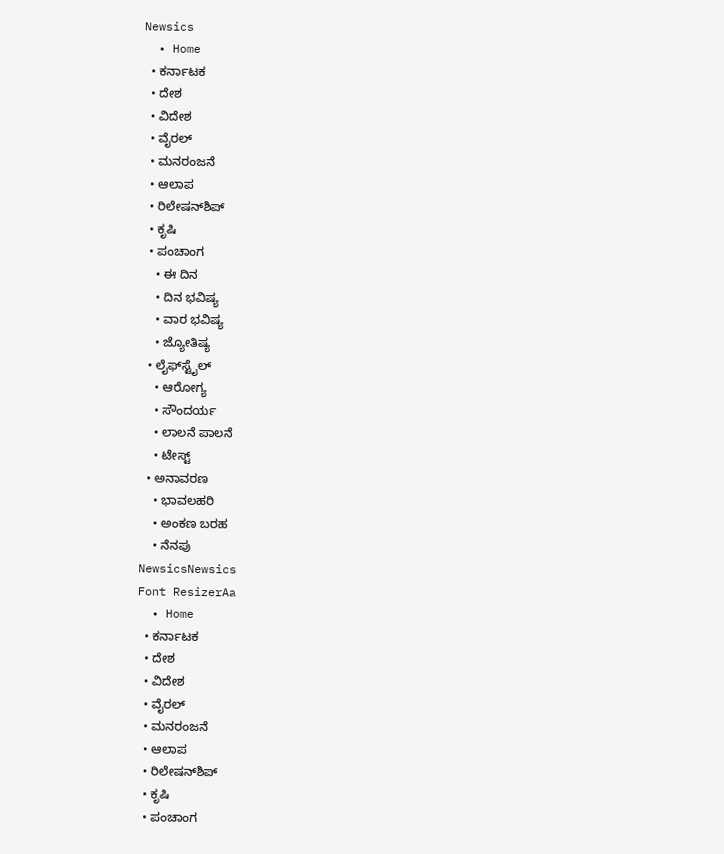Newsics
  • Home
  • ಕರ್ನಾಟಕ
  • ದೇಶ
  • ವಿದೇಶ
  • ವೈರಲ್
  • ಮನರಂಜನೆ
  • ಆಲಾಪ
  • ರಿಲೇಷನ್‌ಶಿಪ್
  • ಕೃಷಿ
  • ಪಂಚಾಂಗ
    • ಈ ದಿನ
    • ದಿನ ಭವಿಷ್ಯ
    • ವಾರ ಭವಿಷ್ಯ
    • ಜ್ಯೋತಿಷ್ಯ
  • ಲೈಫ್‌ಸ್ಟೈಲ್
    • ಆರೋಗ್ಯ
    • ಸೌಂದರ್ಯ
    • ಲಾಲನೆ ಪಾಲನೆ
    • ಟೇಸ್ಟ್
  • ಅನಾವರಣ
    • ಭಾವಲಹರಿ
    • ಅಂಕಣ ಬರಹ
    • ನೆನಪು
NewsicsNewsics
Font ResizerAa
  • Home
  • ಕರ್ನಾಟಕ
  • ದೇಶ
  • ವಿದೇಶ
  • ವೈರಲ್
  • ಮನರಂಜನೆ
  • ಆಲಾಪ
  • ರಿಲೇಷನ್‌ಶಿಪ್
  • ಕೃಷಿ
  • ಪಂಚಾಂಗ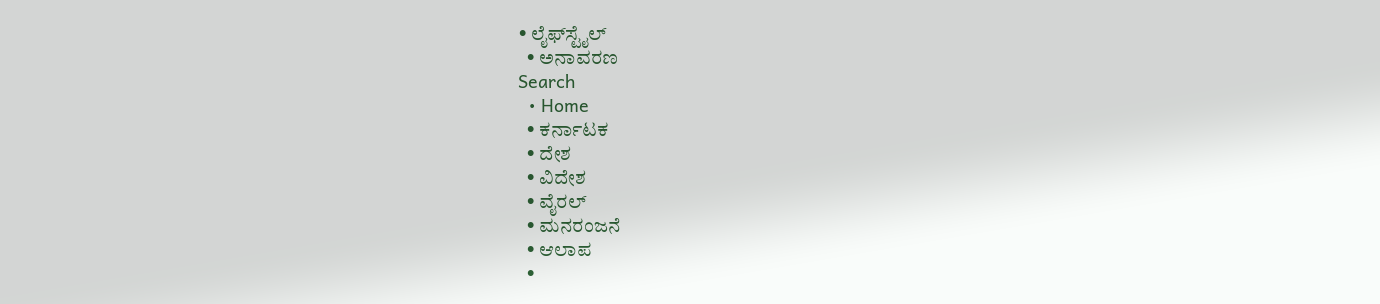• ಲೈಫ್‌ಸ್ಟೈಲ್
  • ಅನಾವರಣ
Search
  • Home
  • ಕರ್ನಾಟಕ
  • ದೇಶ
  • ವಿದೇಶ
  • ವೈರಲ್
  • ಮನರಂಜನೆ
  • ಆಲಾಪ
  •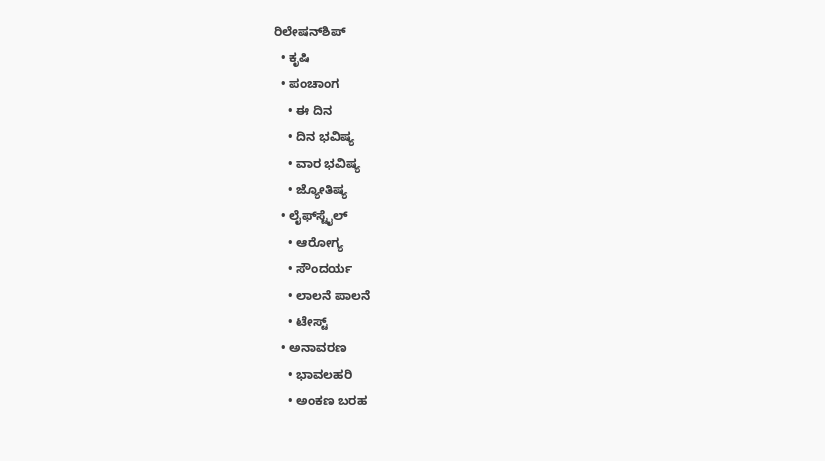ರಿಲೇಷನ್‌ಶಿಪ್
  • ಕೃಷಿ
  • ಪಂಚಾಂಗ
    • ಈ ದಿನ
    • ದಿನ ಭವಿಷ್ಯ
    • ವಾರ ಭವಿಷ್ಯ
    • ಜ್ಯೋತಿಷ್ಯ
  • ಲೈಫ್‌ಸ್ಟೈಲ್
    • ಆರೋಗ್ಯ
    • ಸೌಂದರ್ಯ
    • ಲಾಲನೆ ಪಾಲನೆ
    • ಟೇಸ್ಟ್
  • ಅನಾವರಣ
    • ಭಾವಲಹರಿ
    • ಅಂಕಣ ಬರಹ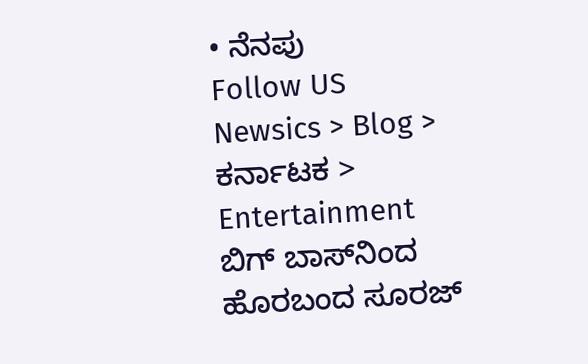• ನೆನಪು
Follow US
Newsics > Blog > ಕರ್ನಾಟಕ > Entertainment ಬಿಗ್ ಬಾಸ್‌ನಿಂದ ಹೊರಬಂದ ಸೂರಜ್‌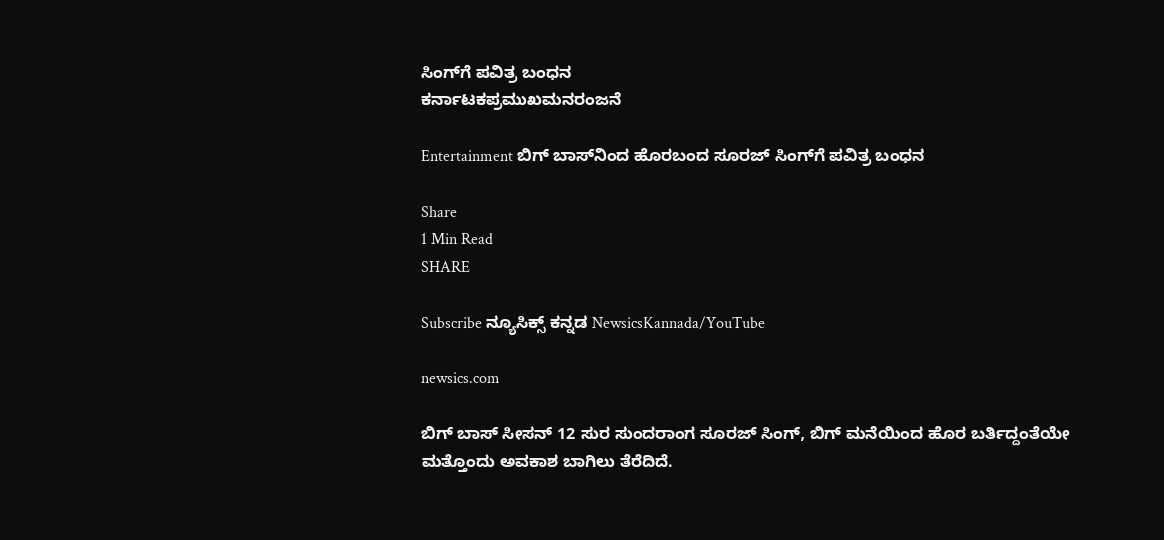ಸಿಂಗ್‌ಗೆ ಪವಿತ್ರ ಬಂಧನ
ಕರ್ನಾಟಕಪ್ರಮುಖಮನರಂಜನೆ

Entertainment ಬಿಗ್ ಬಾಸ್‌ನಿಂದ ಹೊರಬಂದ ಸೂರಜ್‌ ಸಿಂಗ್‌ಗೆ ಪವಿತ್ರ ಬಂಧನ

Share
1 Min Read
SHARE

Subscribe ನ್ಯೂಸಿಕ್ಸ್ ಕನ್ನಡ NewsicsKannada/YouTube

newsics.com

ಬಿಗ್‌ ಬಾಸ್‌ ಸೀಸನ್‌ 12 ಸುರ ಸುಂದರಾಂಗ ಸೂರಜ್‌ ಸಿಂಗ್‌, ಬಿಗ್‌ ಮನೆಯಿಂದ ಹೊರ ಬರ್ತಿದ್ದಂತೆಯೇ ಮತ್ತೊಂದು ಅವಕಾಶ ಬಾಗಿಲು ತೆರೆದಿದೆ.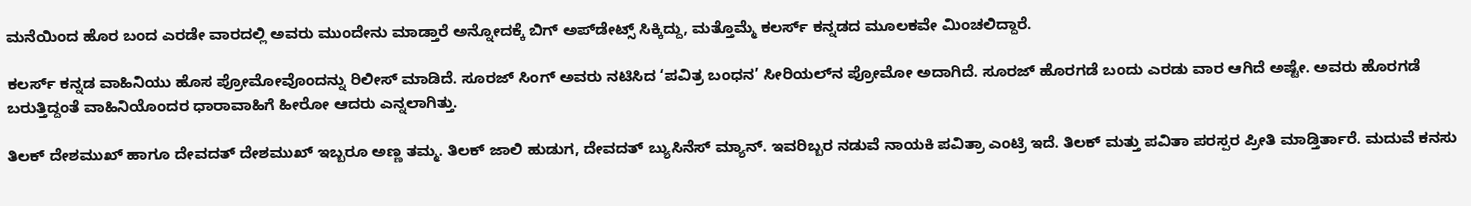ಮನೆಯಿಂದ ಹೊರ ಬಂದ ಎರಡೇ ವಾರದಲ್ಲಿ ಅವರು ಮುಂದೇನು ಮಾಡ್ತಾರೆ ಅನ್ನೋದಕ್ಕೆ ಬಿಗ್‌ ಅಪ್‌ಡೇಟ್ಸ್‌ ಸಿಕ್ಕಿದ್ದು, ಮತ್ತೊಮ್ಮೆ ಕಲರ್ಸ್‌ ಕನ್ನಡದ ಮೂಲಕವೇ ಮಿಂಚಲಿದ್ದಾರೆ.

ಕಲರ್ಸ್‌ ಕನ್ನಡ ವಾಹಿನಿಯು ಹೊಸ ಪ್ರೋಮೋವೊಂದನ್ನು ರಿಲೀಸ್‌ ಮಾಡಿದೆ. ಸೂರಜ್‌ ಸಿಂಗ್‌ ಅವರು ನಟಿಸಿದ ‘ಪವಿತ್ರ ಬಂಧನ’ ಸೀರಿಯಲ್‌ನ ಪ್ರೋಮೋ ಅದಾಗಿದೆ. ಸೂರಜ್‌ ಹೊರಗಡೆ ಬಂದು ಎರಡು ವಾರ ಆಗಿದೆ ಅಷ್ಟೇ. ಅವರು ಹೊರಗಡೆ ಬರುತ್ತಿದ್ದಂತೆ ವಾಹಿನಿಯೊಂದರ ಧಾರಾವಾಹಿಗೆ ಹೀರೋ ಆದರು ಎನ್ನಲಾಗಿತ್ತು.

ತಿಲಕ್‌ ದೇಶಮುಖ್ ಹಾಗೂ ದೇವದತ್‌ ದೇಶಮುಖ್ ಇಬ್ಬರೂ ಅಣ್ಣ ತಮ್ಮ. ತಿಲಕ್‌ ಜಾಲಿ ಹುಡುಗ, ದೇವದತ್‌ ಬ್ಯುಸಿನೆಸ್‌ ಮ್ಯಾನ್. ಇವರಿಬ್ಬರ ನಡುವೆ ನಾಯಕಿ ಪವಿತ್ರಾ ಎಂಟ್ರಿ ಇದೆ. ತಿಲಕ್‌ ಮತ್ತು ಪವಿತಾ ಪರಸ್ಪರ ಪ್ರೀತಿ ಮಾಡ್ತಿರ್ತಾರೆ. ಮದುವೆ ಕನಸು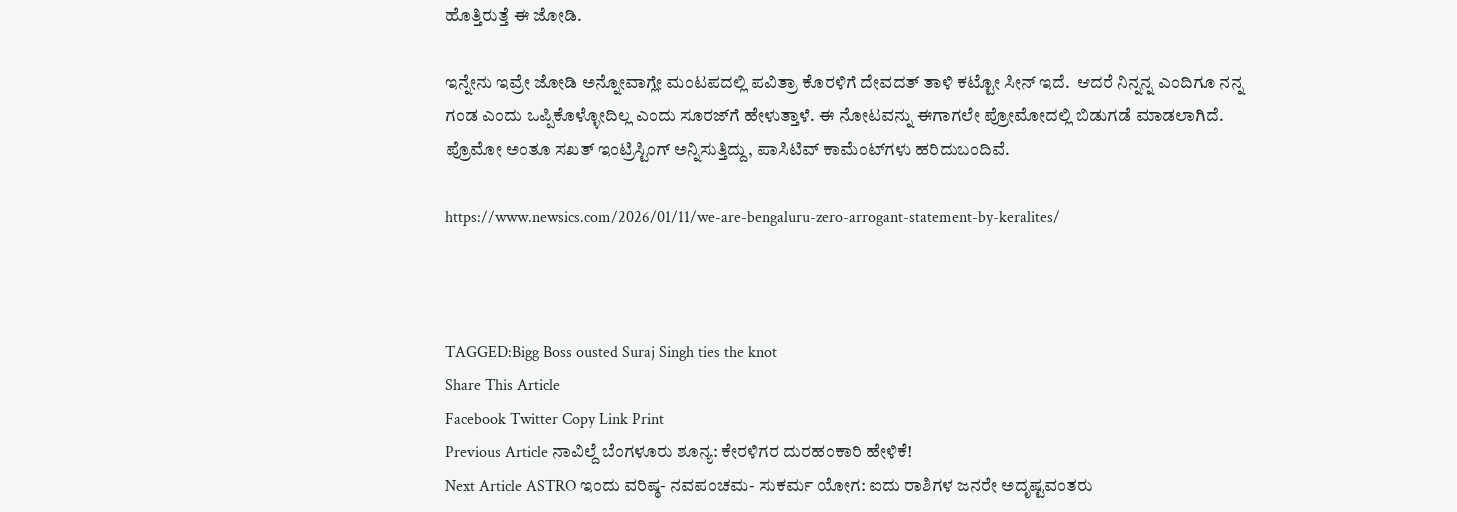ಹೊತ್ತಿರುತ್ತೆ ಈ ಜೋಡಿ.

ಇನ್ನೇನು ಇವ್ರೇ ಜೋಡಿ ಅನ್ನೋವಾಗ್ಲೇ ಮಂಟಪದಲ್ಲಿ ಪವಿತ್ರಾ ಕೊರಳಿಗೆ ದೇವದತ್‌ ತಾಳಿ ಕಟ್ಟೋ ಸೀನ್ ಇದೆ.  ಆದರೆ ನಿನ್ನನ್ನ ಎಂದಿಗೂ ನನ್ನ ಗಂಡ ಎಂದು ಒಪ್ಪಿಕೊಳ್ಳೋದಿಲ್ಲ ಎಂದು ಸೂರಜ್‌ಗೆ ಹೇಳುತ್ತಾಳೆ. ಈ ನೋಟವನ್ನು ಈಗಾಗಲೇ ಪ್ರೋಮೋದಲ್ಲಿ ಬಿಡುಗಡೆ ಮಾಡಲಾಗಿದೆ. ಪ್ರೊಮೋ ಅಂತೂ ಸಖತ್ ಇಂಟ್ರಿಸ್ಟಿಂಗ್‌ ಅನ್ನಿಸುತ್ತಿದ್ದು, ಪಾಸಿಟಿವ್‌ ಕಾಮೆಂಟ್‌ಗಳು ಹರಿದುಬಂದಿವೆ.

https://www.newsics.com/2026/01/11/we-are-bengaluru-zero-arrogant-statement-by-keralites/



TAGGED:Bigg Boss ousted Suraj Singh ties the knot
Share This Article
Facebook Twitter Copy Link Print
Previous Article ನಾವಿಲ್ದೆ ಬೆಂಗಳೂರು ಶೂನ್ಯ: ಕೇರಳಿಗರ ದುರಹಂಕಾರಿ ಹೇಳಿಕೆ!
Next Article ASTRO ಇಂದು ವರಿಷ್ಠ- ನವಪಂಚಮ- ಸುಕರ್ಮ ಯೋಗ: ಐದು ರಾಶಿಗಳ ಜನರೇ ಅದೃಷ್ಟವಂತರು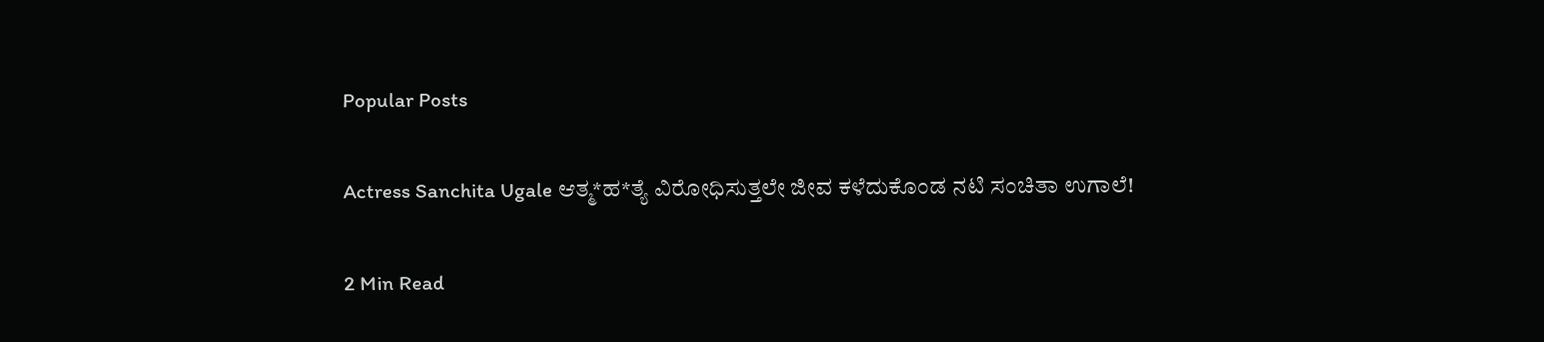Popular Posts

Actress Sanchita Ugale ಆತ್ಮ*ಹ*ತ್ಯೆ ವಿರೋಧಿಸುತ್ತಲೇ ಜೀವ ಕಳೆದುಕೊಂಡ ನಟಿ ಸಂಚಿತಾ ಉಗಾಲೆ!

2 Min Read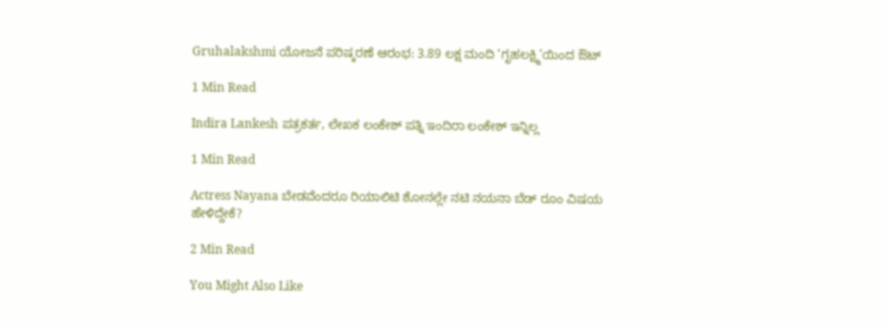Gruhalakshmi ಯೋಜನೆ ಪರಿಷ್ಕರಣೆ ಆರಂಭ: 3.89 ಲಕ್ಷ ಮಂದಿ ‘ಗೃಹಲಕ್ಷ್ಮಿ’ಯಿಂದ ಔಟ್

1 Min Read

Indira Lankesh ಪತ್ರಕರ್ತ, ಲೇಖಕ ಲಂಕೇಶ್ ಪತ್ನಿ ಇಂದಿರಾ ಲಂಕೇಶ್ ಇನ್ನಿಲ್ಲ

1 Min Read

Actress Nayana ಬೇಡವೆಂದರೂ ರಿಯಾಲಿಟಿ ಶೋನಲ್ಲೇ ನಟಿ ನಯನಾ ಬೆಡ್ ರೂಂ ವಿಷಯ ಹೇಳಿದ್ದೇಕೆ?

2 Min Read

You Might Also Like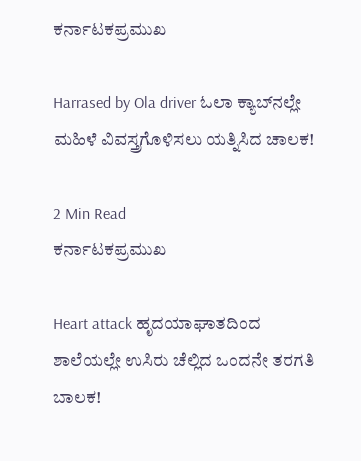ಕರ್ನಾಟಕಪ್ರಮುಖ

Harrased by Ola driver ಓಲಾ ಕ್ಯಾಬ್‌ನಲ್ಲೇ ಮಹಿಳೆ ವಿವಸ್ತ್ರಗೊಳಿಸಲು ಯತ್ನಿಸಿದ ಚಾಲಕ!

2 Min Read
ಕರ್ನಾಟಕಪ್ರಮುಖ

Heart attack ಹೃದಯಾಘಾತದಿಂದ ಶಾಲೆಯಲ್ಲೇ ಉಸಿರು ಚೆಲ್ಲಿದ ಒಂದನೇ ತರಗತಿ ಬಾಲಕ!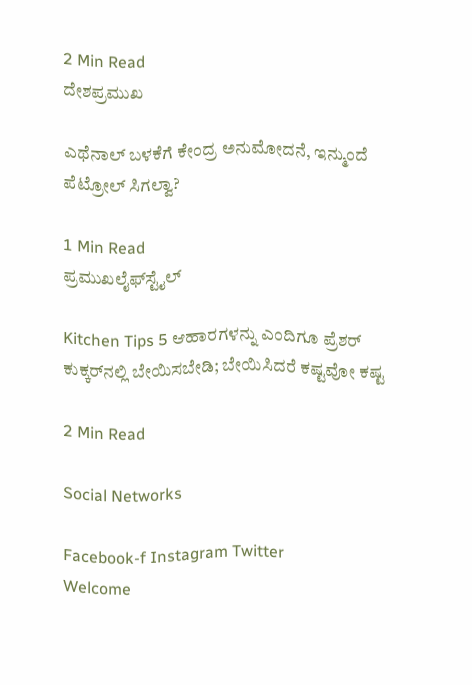2 Min Read
ದೇಶಪ್ರಮುಖ

ಎಥೆನಾಲ್‌ ಬಳಕೆಗೆ ಕೇಂದ್ರ ಅನುಮೋದನೆ, ಇನ್ಮುಂದೆ ಪೆಟ್ರೋಲ್ ಸಿಗಲ್ವಾ?

1 Min Read
ಪ್ರಮುಖಲೈಫ್‌ಸ್ಟೈಲ್

Kitchen Tips 5 ಆಹಾರಗಳನ್ನು ಎಂದಿಗೂ ಪ್ರೆಶರ್ ಕುಕ್ಕರ್‌ನಲ್ಲಿ ಬೇಯಿಸಬೇಡಿ; ಬೇಯಿಸಿದರೆ ಕಷ್ಟವೋ ಕಷ್ಟ

2 Min Read

Social Networks

Facebook-f Instagram Twitter
Welcome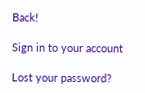Back!

Sign in to your account

Lost your password?